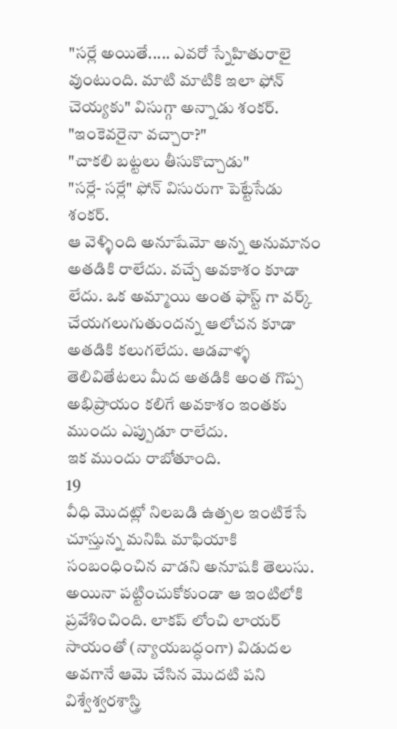"సర్లే అయితే..... ఎవరో స్నేహితురాలై వుంటుంది. మాటి మాటికి ఇలా ఫోన్ చెయ్యకు" విసుగ్గా అన్నాడు శంకర్.
"ఇంకెవరైనా వచ్చారా?"
"చాకలి బట్టలు తీసుకొచ్చాడు"
"సర్లే- సర్లే" ఫోన్ విసురుగా పెట్టేసేడు శంకర్.
ఆ వెళ్ళింది అనూషేమో అన్న అనుమానం అతడికి రాలేదు. వచ్చే అవకాశం కూడా లేదు. ఒక అమ్మాయి అంత ఫాస్ట్ గా వర్క్ చేయగలుగుతుందన్న ఆలోచన కూడా అతడికి కలుగలేదు. ఆడవాళ్ళ తెలివితేటలు మీద అతడికి అంత గొప్ప అభిప్రాయం కలిగే అవకాశం ఇంతకు ముందు ఎప్పుడూ రాలేదు.
ఇక ముందు రాబోతూంది.
19
వీధి మొదట్లో నిలబడి ఉత్పల ఇంటికేసే చూస్తున్న మనిషి మాఫియాకి సంబంధించిన వాడని అనూషకి తెలుసు. అయినా పట్టించుకోకుండా ఆ ఇంటిలోకి ప్రవేశించింది. లాకప్ లోంచి లాయర్ సాయంతో (న్యాయబద్ధంగా) విడుదల అవగానే ఆమె చేసిన మొదటి పని విశ్వేశ్వరశాస్త్రి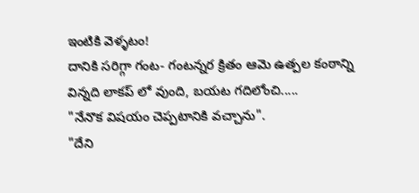ఇంటికి వెళ్ళటం!
దానికి సరిగ్గా గంట- గంటన్నర క్రితం ఆమె ఉత్పల కంఠాన్ని విన్నది లాకప్ లో వుంది, బయట గదిలోంచి.....
"నేనొక విషయం చెప్పటానికి వచ్చాను".
"దేని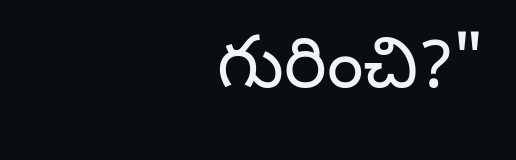గురించి?"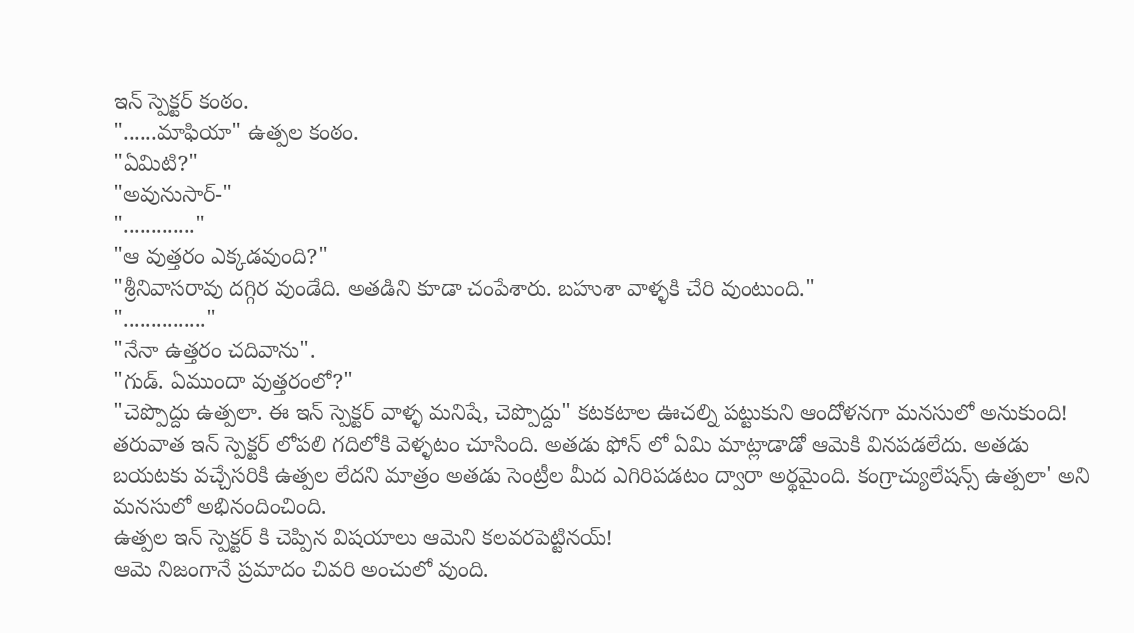ఇన్ స్పెక్టర్ కంఠం.
"......మాఫియా" ఉత్పల కంఠం.
"ఏమిటి?"
"అవునుసార్-"
"............."
"ఆ వుత్తరం ఎక్కడవుంది?"
"శ్రీనివాసరావు దగ్గిర వుండేది. అతడిని కూడా చంపేశారు. బహుశా వాళ్ళకి చేరి వుంటుంది."
"..............."
"నేనా ఉత్తరం చదివాను".
"గుడ్. ఏముందా వుత్తరంలో?"
"చెప్పొద్దు ఉత్పలా. ఈ ఇన్ స్పెక్టర్ వాళ్ళ మనిషే, చెప్పొద్దు" కటకటాల ఊచల్ని పట్టుకుని ఆందోళనగా మనసులో అనుకుంది! తరువాత ఇన్ స్పెక్టర్ లోపలి గదిలోకి వెళ్ళటం చూసింది. అతడు ఫోన్ లో ఏమి మాట్లాడాడో ఆమెకి వినపడలేదు. అతడు బయటకు వచ్చేసరికి ఉత్పల లేదని మాత్రం అతడు సెంట్రీల మీద ఎగిరిపడటం ద్వారా అర్థమైంది. కంగ్రాచ్యులేషన్స్ ఉత్పలా' అని మనసులో అభినందించింది.
ఉత్పల ఇన్ స్పెక్టర్ కి చెప్పిన విషయాలు ఆమెని కలవరపెట్టినయ్!
ఆమె నిజంగానే ప్రమాదం చివరి అంచులో వుంది.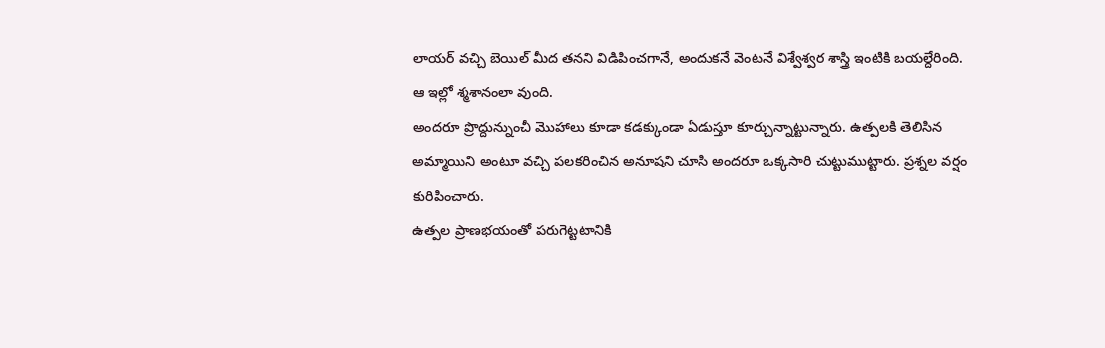లాయర్ వచ్చి బెయిల్ మీద తనని విడిపించగానే, అందుకనే వెంటనే విశ్వేశ్వర శాస్త్రి ఇంటికి బయల్దేరింది.
ఆ ఇల్లో శ్మశానంలా వుంది.
అందరూ ప్రొద్దున్నుంచీ మొహాలు కూడా కడక్కుండా ఏడుస్తూ కూర్చున్నాట్టున్నారు. ఉత్పలకి తెలిసిన అమ్మాయిని అంటూ వచ్చి పలకరించిన అనూషని చూసి అందరూ ఒక్కసారి చుట్టుముట్టారు. ప్రశ్నల వర్షం కురిపించారు.
ఉత్పల ప్రాణభయంతో పరుగెట్టటానికి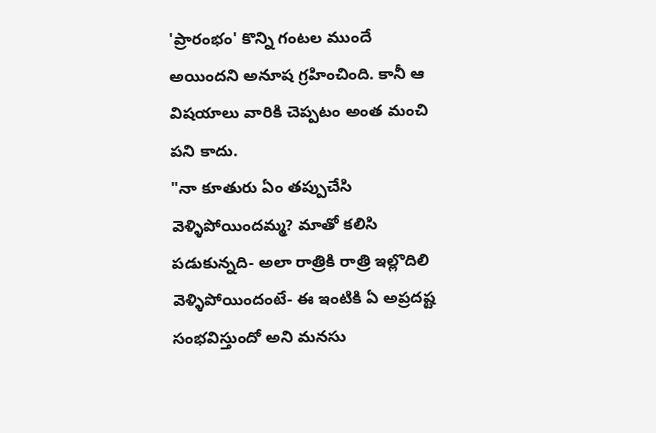'ప్రారంభం' కొన్ని గంటల ముందే అయిందని అనూష గ్రహించింది. కానీ ఆ విషయాలు వారికి చెప్పటం అంత మంచి పని కాదు.
"నా కూతురు ఏం తప్పుచేసి వెళ్ళిపోయిందమ్మ? మాతో కలిసి పడుకున్నది- అలా రాత్రికి రాత్రి ఇల్లొదిలి వెళ్ళిపోయిందంటే- ఈ ఇంటికి ఏ అప్రదష్ట సంభవిస్తుందో అని మనసు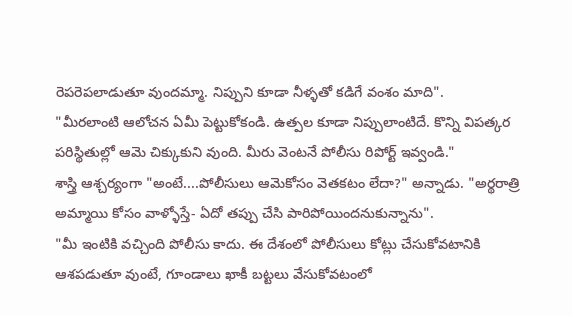రెపరెపలాడుతూ వుందమ్మా. నిప్పుని కూడా నీళ్ళతో కడిగే వంశం మాది".
"మీరలాంటి ఆలోచన ఏమీ పెట్టుకోకండి. ఉత్పల కూడా నిప్పులాంటిదే. కొన్ని విపత్కర పరిస్థితుల్లో ఆమె చిక్కుకుని వుంది. మీరు వెంటనే పోలీసు రిపోర్ట్ ఇవ్వండి."
శాస్త్రి ఆశ్చర్యంగా "అంటే....పోలీసులు ఆమెకోసం వెతకటం లేదా?" అన్నాడు. "అర్థరాత్రి అమ్మాయి కోసం వాళ్ళోస్తే- ఏదో తప్పు చేసి పారిపోయిందనుకున్నాను".
"మీ ఇంటికి వచ్చింది పోలీసు కాదు. ఈ దేశంలో పోలీసులు కోట్లు చేసుకోవటానికి ఆశపడుతూ వుంటే, గూండాలు ఖాకీ బట్టలు వేసుకోవటంలో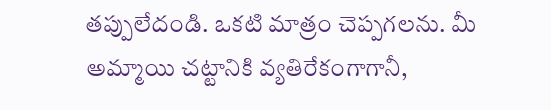తప్పులేదండి. ఒకటి మాత్రం చెప్పగలను. మీ అమ్మాయి చట్టానికి వ్యతిరేకంగాగానీ,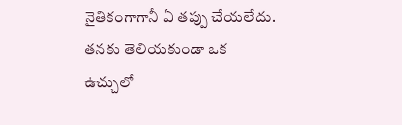నైతికంగాగానీ ఏ తప్పు చేయలేదు. తనకు తెలియకుండా ఒక ఉచ్చులో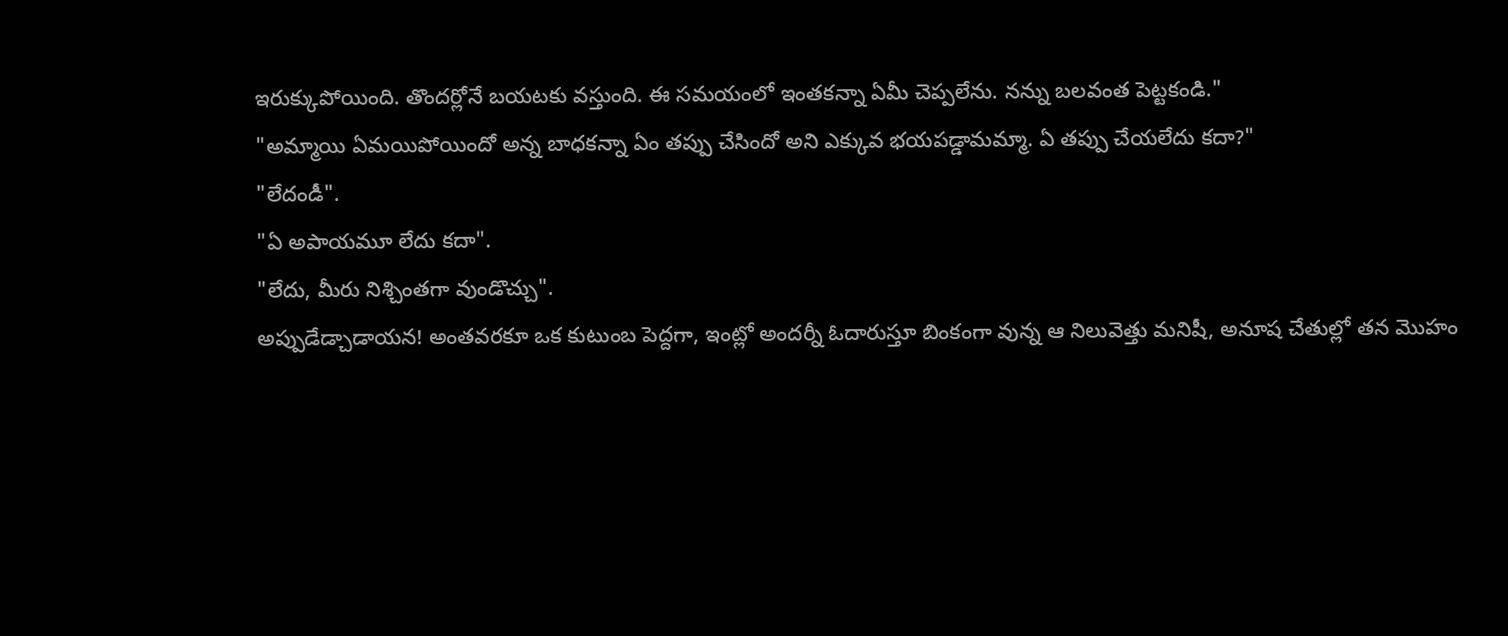ఇరుక్కుపోయింది. తొందర్లోనే బయటకు వస్తుంది. ఈ సమయంలో ఇంతకన్నా ఏమీ చెప్పలేను. నన్ను బలవంత పెట్టకండి."
"అమ్మాయి ఏమయిపోయిందో అన్న బాధకన్నా ఏం తప్పు చేసిందో అని ఎక్కువ భయపడ్డామమ్మా. ఏ తప్పు చేయలేదు కదా?"
"లేదండీ".
"ఏ అపాయమూ లేదు కదా".
"లేదు, మీరు నిశ్చింతగా వుండొచ్చు".
అప్పుడేడ్చాడాయన! అంతవరకూ ఒక కుటుంబ పెద్దగా, ఇంట్లో అందర్నీ ఓదారుస్తూ బింకంగా వున్న ఆ నిలువెత్తు మనిషీ, అనూష చేతుల్లో తన మొహం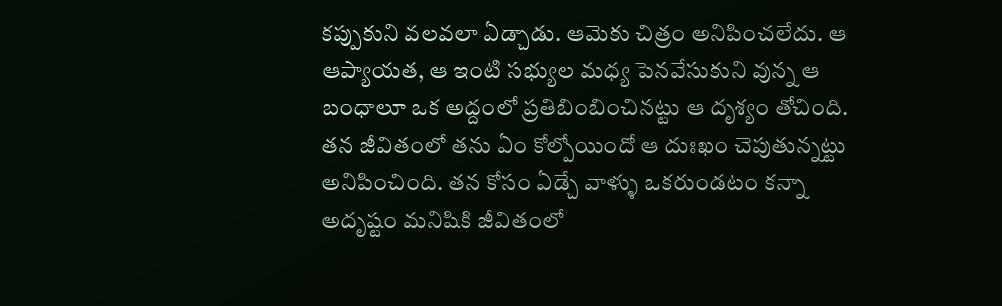కప్పుకుని వలవలా ఏడ్చాడు. ఆమెకు చిత్రం అనిపించలేదు. ఆ ఆప్యాయత, ఆ ఇంటి సభ్యుల మధ్య పెనవేసుకుని వున్న ఆ బంధాలూ ఒక అద్దంలో ప్రతిబింబించినట్టు ఆ దృశ్యం తోచింది. తన జీవితంలో తను ఏం కోల్పోయిందో ఆ దుఃఖం చెపుతున్నట్టు అనిపించింది. తన కోసం ఏడ్చే వాళ్ళు ఒకరుండటం కన్నా అదృష్టం మనిషికి జీవితంలో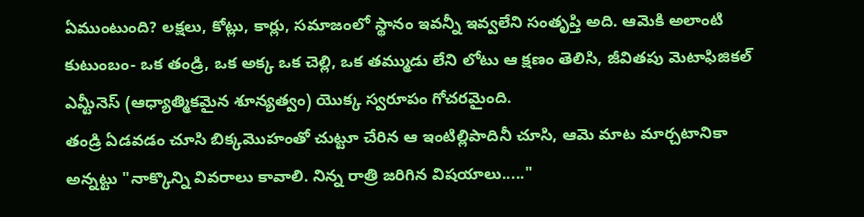ఏముంటుంది? లక్షలు, కోట్లు, కార్లు, సమాజంలో స్థానం ఇవన్నీ ఇవ్వలేని సంతృప్తి అది. ఆమెకి అలాంటి కుటుంబం- ఒక తండ్రి, ఒక అక్క ఒక చెల్లి, ఒక తమ్ముడు లేని లోటు ఆ క్షణం తెలిసి, జీవితపు మెటాఫిజికల్ ఎమ్టీనెస్ (ఆధ్యాత్మికమైన శూన్యత్వం) యొక్క స్వరూపం గోచరమైంది.
తండ్రి ఏడవడం చూసి బిక్కమొహంతో చుట్టూ చేరిన ఆ ఇంటిల్లిపాదినీ చూసి, ఆమె మాట మార్చటానికా అన్నట్టు "నాక్కొన్ని వివరాలు కావాలి. నిన్న రాత్రి జరిగిన విషయాలు....."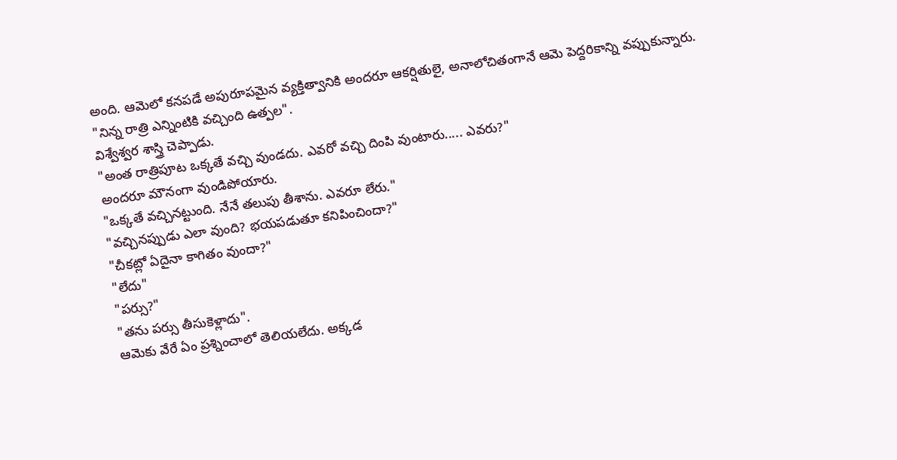అంది. ఆమెలో కనపడే అపురూపమైన వ్యక్తిత్వానికి అందరూ ఆకర్షితులై, అనాలోచితంగానే ఆమె పెద్దరికాన్ని వప్పుకున్నారు.
"నిన్న రాత్రి ఎన్నింటికి వచ్చింది ఉత్పల".
విశ్వేశ్వర శాస్త్రి చెప్పాడు.
"అంత రాత్రిపూట ఒక్కతే వచ్చి వుండదు. ఎవరో వచ్చి దింపి వుంటారు..... ఎవరు?"
అందరూ మౌనంగా వుండిపోయారు.
"ఒక్కతే వచ్చినట్టుంది. నేనే తలుపు తీశాను. ఎవరూ లేరు."
"వచ్చినప్పుడు ఎలా వుంది? భయపడుతూ కనిపించిందా?"
"చీకట్లో ఏదైనా కాగితం వుందా?"
"లేదు"
"పర్సు?"
"తను పర్సు తీసుకెళ్లాదు".
ఆమెకు వేరే ఏం ప్రశ్నించాలో తెలియలేదు. అక్కడ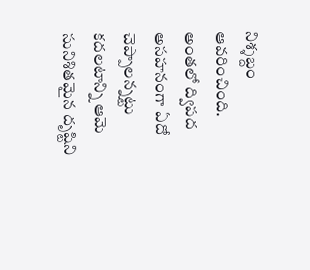నిశ్శబ్దం ఆవరించింది. అంతలో ద్విపద అసహనంగా ఏదో చెప్పాలన్నట్టు కదలటాన్ని ఆమె సునిశితమైన దృష్టిని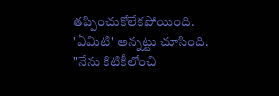తప్పించుకోలేకపోయింది. 'ఏమిటి' అన్నట్టు చూసింది.
"నేను కిటికీలోంచి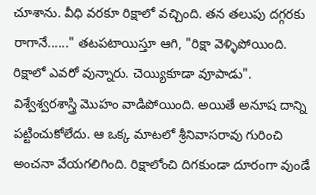చూశాను. వీధి వరకూ రిక్షాలో వచ్చింది. తన తలుపు దగ్గరకు రాగానే......" తటపటాయిస్తూ ఆగి, "రిక్షా వెళ్ళిపోయింది. రిక్షాలో ఎవరో వున్నారు. చెయ్యికూడా వూపాడు".
విశ్వేశ్వరశాస్త్రి మొహం వాడిపోయింది. అయితే అనూష దాన్ని పట్టించుకోలేదు. ఆ ఒక్క మాటలో శ్రీనివాసరావు గురించి అంచనా వేయగలిగింది. రిక్షాలోంచి దిగకుండా దూరంగా వుండే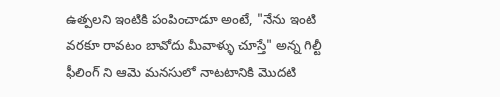ఉత్పలని ఇంటికి పంపించాడూ అంటే, "నేను ఇంటి వరకూ రావటం బావోదు మీవాళ్ళు చూస్తే" అన్న గిల్టీ ఫీలింగ్ ని ఆమె మనసులో నాటటానికి మొదటి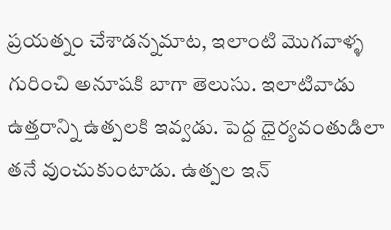ప్రయత్నం చేశాడన్నమాట, ఇలాంటి మొగవాళ్ళ గురించి అనూషకి బాగా తెలుసు. ఇలాటివాడు ఉత్తరాన్ని ఉత్పలకి ఇవ్వడు. పెద్ద ధైర్యవంతుడిలా తనే వుంచుకుంటాడు. ఉత్పల ఇన్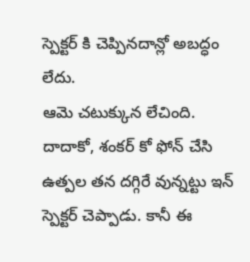స్పెక్టర్ కి చెప్పినదాన్లో అబద్ధం లేదు.
ఆమె చటుక్కున లేచింది.
దాదాకో, శంకర్ కో ఫోన్ చేసి ఉత్పల తన దగ్గిరే వున్నట్టు ఇన్ స్పెక్టర్ చెప్పాడు. కానీ ఈ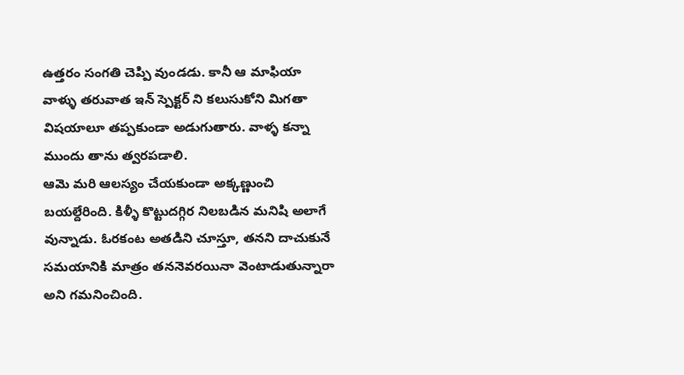ఉత్తరం సంగతి చెప్పి వుండడు. కానీ ఆ మాఫియా వాళ్ళు తరువాత ఇన్ స్పెక్టర్ ని కలుసుకోని మిగతా విషయాలూ తప్పకుండా అడుగుతారు. వాళ్ళ కన్నా ముందు తాను త్వరపడాలి.
ఆమె మరి ఆలస్యం చేయకుండా అక్కణ్ణుంచి బయల్దేరింది. కిళ్ళీ కొట్టుదగ్గిర నిలబడిన మనిషి అలాగే వున్నాడు. ఓరకంట అతడిని చూస్తూ, తనని దాచుకునే సమయానికి మాత్రం తననెవరయినా వెంటాడుతున్నారా అని గమనించింది.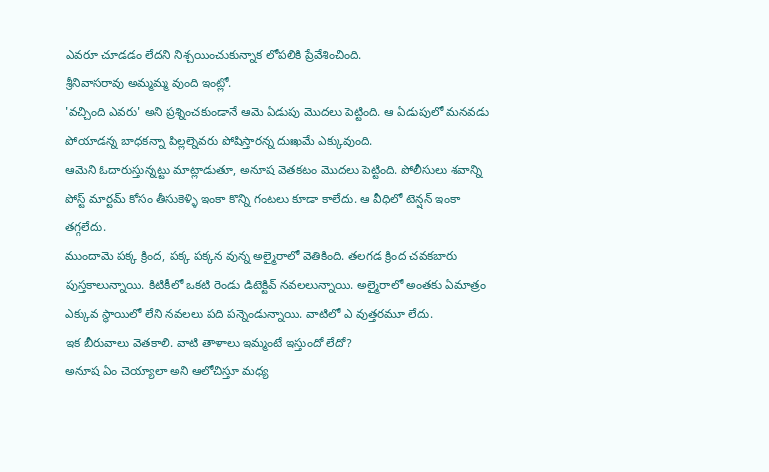ఎవరూ చూడడం లేదని నిశ్చయించుకున్నాక లోపలికి ప్రేవేశించింది.
శ్రీనివాసరావు అమ్మమ్మ వుంది ఇంట్లో.
'వచ్చింది ఎవరు' అని ప్రశ్నించకుండానే ఆమె ఏడుపు మొదలు పెట్టింది. ఆ ఏడుపులో మనవడు పోయాడన్న బాధకన్నా పిల్లల్నెవరు పోషిస్తారన్న దుఃఖమే ఎక్కువుంది.
ఆమెని ఓదారుస్తున్నట్టు మాట్లాడుతూ, అనూష వెతకటం మొదలు పెట్టింది. పోలీసులు శవాన్ని పోస్ట్ మార్టమ్ కోసం తీసుకెళ్ళి ఇంకా కొన్ని గంటలు కూడా కాలేదు. ఆ వీధిలో టెన్షన్ ఇంకా తగ్గలేదు.
ముందామె పక్క క్రింద, పక్క పక్కన వున్న అల్మైరాలో వెతికింది. తలగడ క్రింద చవకబారు పుస్తకాలున్నాయి. కిటికీలో ఒకటి రెండు డిటెక్టివ్ నవలలున్నాయి. అల్మైరాలో అంతకు ఏమాత్రం ఎక్కువ స్థాయిలో లేని నవలలు పది పన్నెండున్నాయి. వాటిలో ఎ వుత్తరమూ లేదు.
ఇక బీరువాలు వెతకాలి. వాటి తాళాలు ఇమ్మంటే ఇస్తుందో లేదో?
అనూష ఏం చెయ్యాలా అని ఆలోచిస్తూ మధ్య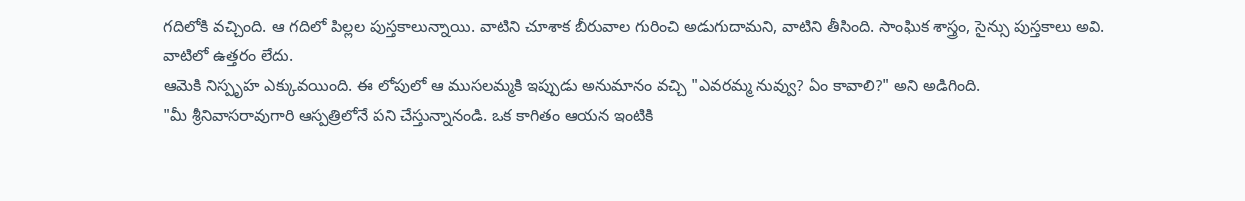గదిలోకి వచ్చింది. ఆ గదిలో పిల్లల పుస్తకాలున్నాయి. వాటిని చూశాక బీరువాల గురించి అడుగుదామని, వాటిని తీసింది. సాంఘిక శాస్త్రం, సైన్సు పుస్తకాలు అవి.
వాటిలో ఉత్తరం లేదు.
ఆమెకి నిస్పృహ ఎక్కువయింది. ఈ లోపులో ఆ ముసలమ్మకి ఇప్పుడు అనుమానం వచ్చి "ఎవరమ్మ నువ్వు? ఏం కావాలి?" అని అడిగింది.
"మీ శ్రీనివాసరావుగారి ఆస్పత్రిలోనే పని చేస్తున్నానండి. ఒక కాగితం ఆయన ఇంటికి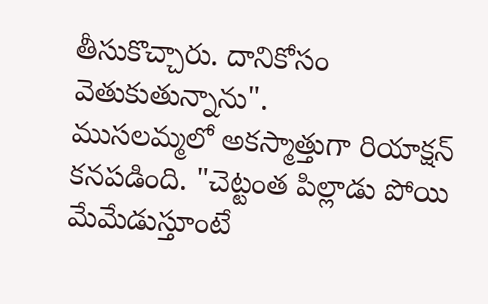తీసుకొచ్చారు. దానికోసం వెతుకుతున్నాను".
ముసలమ్మలో అకస్మాత్తుగా రియాక్షన్ కనపడింది. "చెట్టంత పిల్లాడు పోయి మేమేడుస్తూంటే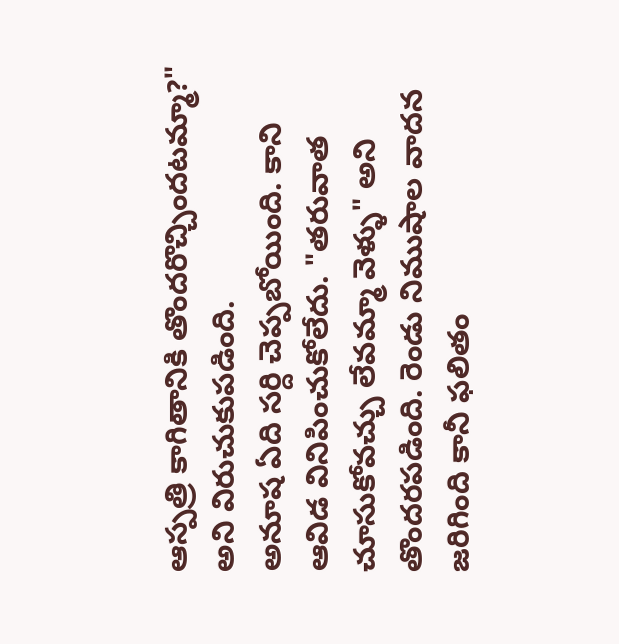ఆస్పత్రి కాగితానికి తొందరొచ్చిందటమ్మా?" అని విరుచుకుపడింది.
అనూష ఏది సర్ది చెప్పబోయింది. కాని ఆవిడ వినిపించుకోలేదు. "తరువాత చూసుకోవచ్చు లేవమ్మా వెళ్ళు" అని తొందరపడింది. రెండు నిముషాల వాదన జరిగింది కానీ ఫలితం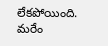లేకపోయింది. మరేం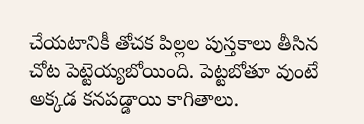చేయటానికీ తోచక పిల్లల పుస్తకాలు తీసిన చోట పెట్టెయ్యబోయింది. పెట్టబోతూ వుంటే అక్కడ కనపడ్డాయి కాగితాలు.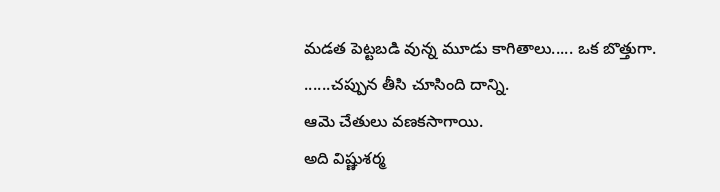మడత పెట్టబడి వున్న మూడు కాగితాలు..... ఒక బొత్తుగా.
......చప్పున తీసి చూసింది దాన్ని.
ఆమె చేతులు వణకసాగాయి.
అది విష్ణుశర్మ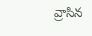వ్రాసిన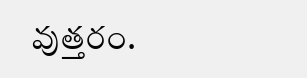వుత్తరం.